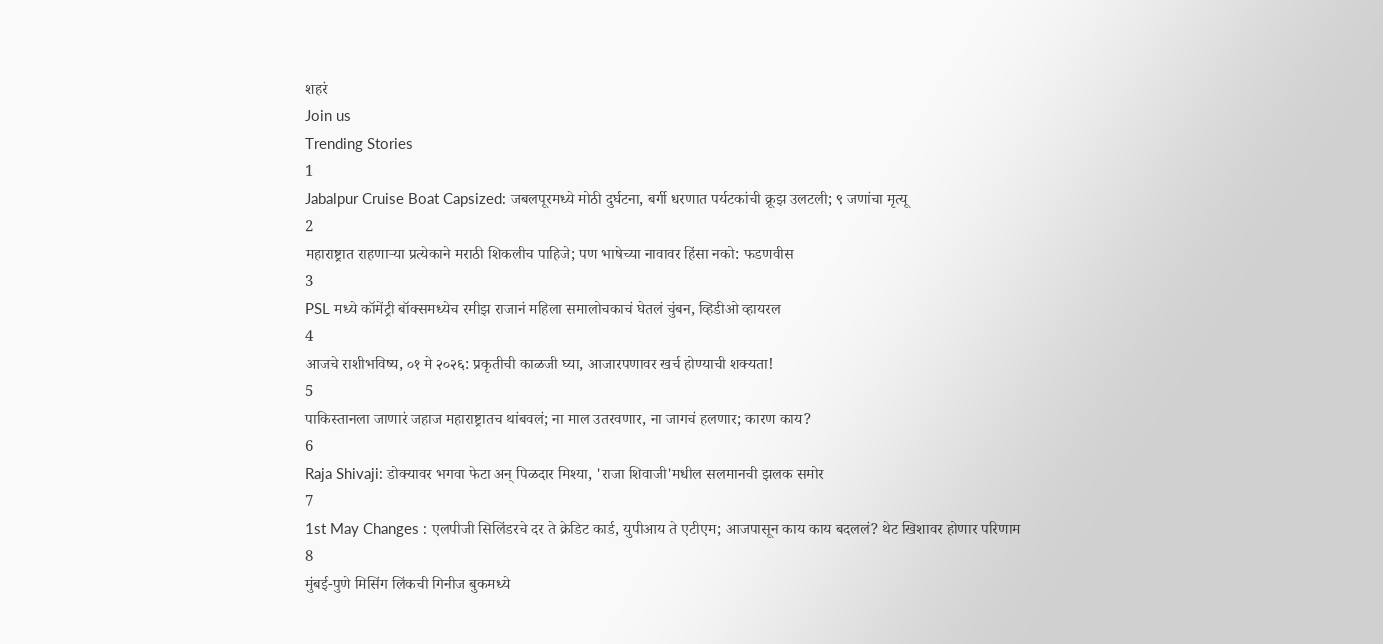शहरं
Join us
Trending Stories
1
Jabalpur Cruise Boat Capsized: जबलपूरमध्ये मोठी दुर्घटना, बर्गी धरणात पर्यटकांची क्रूझ उलटली; ९ जणांचा मृत्यू
2
महाराष्ट्रात राहणाऱ्या प्रत्येकाने मराठी शिकलीच पाहिजे; पण भाषेच्या नावावर हिंसा नको: फडणवीस
3
PSL मध्ये कॉमेंट्री बॉक्समध्येच रमीझ राजानं महिला समालोचकाचं घेतलं चुंबन, व्हिडीओ व्हायरल
4
आजचे राशीभविष्य, ०१ मे २०२६: प्रकृतीची काळजी घ्या, आजारपणावर खर्च होण्याची शक्यता!
5
पाकिस्तानला जाणारं जहाज महाराष्ट्रातच थांबवलं; ना माल उतरवणार, ना जागचं हलणार; कारण काय?
6
Raja Shivaji: डोक्यावर भगवा फेटा अन् पिळदार मिश्या, 'राजा शिवाजी'मधील सलमानची झलक समोर
7
1st May Changes : एलपीजी सिलिंडरचे दर ते क्रेडिट कार्ड, युपीआय ते एटीएम; आजपासून काय काय बदललं? थेट खिशावर होणार परिणाम
8
मुंबई-पुणे मिसिंग लिंकची गिनीज बुकमध्ये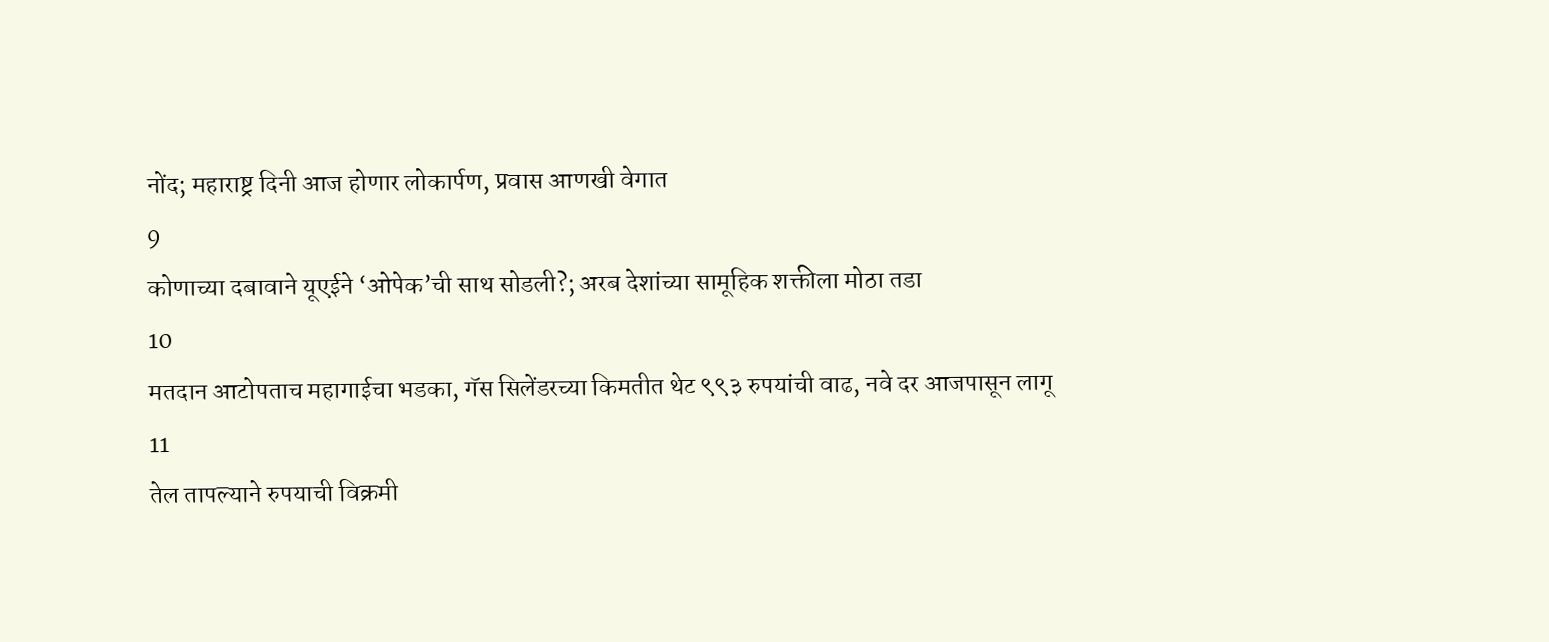नोंद; महाराष्ट्र दिनी आज होणार लोकार्पण, प्रवास आणखी वेगात
9
कोणाच्या दबावाने यूएईने ‘ओपेक’ची साथ सोडली?; अरब देशांच्या सामूहिक शक्तीला मोठा तडा
10
मतदान आटोपताच महागाईचा भडका, गॅस सिलेंडरच्या किमतीत थेट ९९३ रुपयांची वाढ, नवे दर आजपासून लागू
11
तेल तापल्याने रुपयाची विक्रमी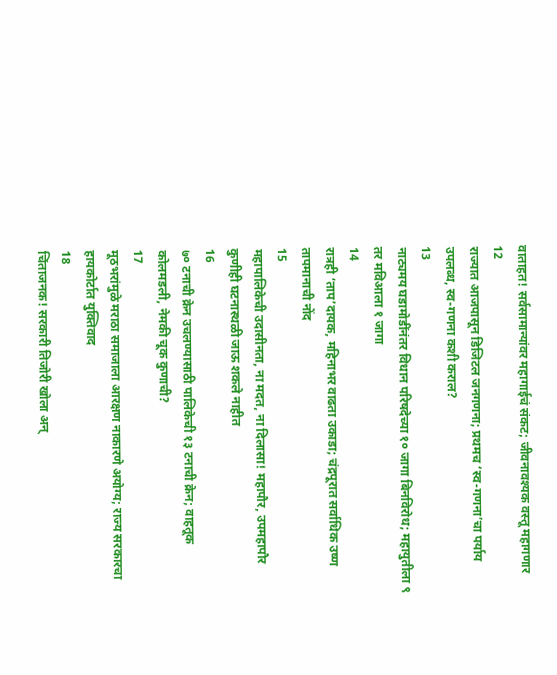वाताहत! सर्वसामान्यांवर महागाईचं संकट; जीवनावश्यक वस्तू महागणार
12
राज्यात आजपासून डिजिटल जनगणना; प्रथमच ‘स्व-गणना’चा पर्याय उपलब्ध, स्व-गणना कशी कराल?
13
नाट्यमय घडामोडींनंतर विधान परिषदेच्या १० जागा बिनविरोध; महायुतीला ९ तर मविआला १ जागा
14
रात्रही ‘ताप’दायक, महिनाभर वाढता उकाडा; चंद्रपूरात सर्वाधिक उष्ण तापमानाची नोंद
15
महापालिकेची उदासीनता, ना मदत, ना दिलासा! महापौर, उपमहापौर कुणीही घटनास्थळी जाऊ शकले नाहीत
16
७० टनाची क्रेन उचलण्यासाठी पालिकेची १३ टनाची क्रेन; वाहतूक कोलमडली, नेमकी चूक कुणाची?
17
मूठभरांमुळे मराठा समाजाला आरक्षण नाकारणे अयोग्य; राज्य सरकारचा हायकोर्टात युक्तिवाद
18
चिंताजनक! सरकारी तिजोरी खोला अन्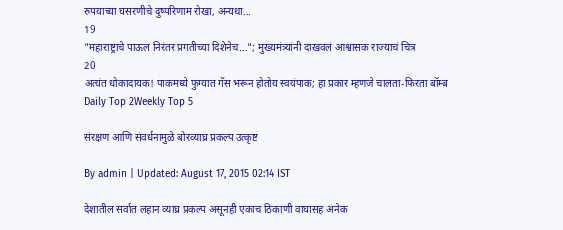रुपयाच्या घसरणीचे दुष्परिणाम रोखा, अन्यथा...
19
"महाराष्ट्राचे पाऊल निरंतर प्रगतीच्या दिशेनेच..."; मुख्यमंत्र्यांनी दाखवलं आश्वासक राज्याचं चित्र
20
अत्यंत धोकादायक! पाकमध्ये फुग्यात गॅस भरून होतोय स्वयंपाक; हा प्रकार म्हणजे चालता-फिरता बॉम्ब
Daily Top 2Weekly Top 5

संरक्षण आणि संवर्धनामुळे बोरव्याघ्र प्रकल्प उत्कृष्ट

By admin | Updated: August 17, 2015 02:14 IST

देशातील सर्वात लहान व्याघ्र प्रकल्प असूनही एकाच ठिकाणी वाघासह अनेक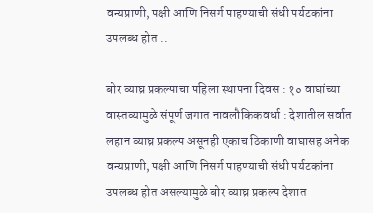वन्यप्राणी, पक्षी आणि निसर्ग पाहण्याची संधी पर्यटकांना उपलब्ध होत ..

बोर व्याघ्र प्रकल्पाचा पहिला स्थापना दिवस : १० वाघांच्या वास्तव्यामुळे संपूर्ण जगात नावलौकिकवर्धा : देशातील सर्वात लहान व्याघ्र प्रकल्प असूनही एकाच ठिकाणी वाघासह अनेक वन्यप्राणी, पक्षी आणि निसर्ग पाहण्याची संधी पर्यटकांना उपलब्ध होत असल्यामुळे बोर व्याघ्र प्रकल्प देशात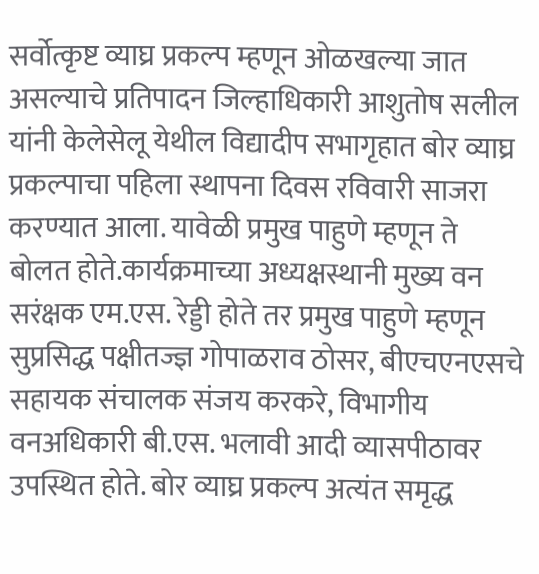सर्वोत्कृष्ट व्याघ्र प्रकल्प म्हणून ओळखल्या जात असल्याचे प्रतिपादन जिल्हाधिकारी आशुतोष सलील यांनी केलेसेलू येथील विद्यादीप सभागृहात बोर व्याघ्र प्रकल्पाचा पहिला स्थापना दिवस रविवारी साजरा करण्यात आला. यावेळी प्रमुख पाहुणे म्हणून ते बोलत होते.कार्यक्रमाच्या अध्यक्षस्थानी मुख्य वन सरंक्षक एम.एस. रेड्डी होते तर प्रमुख पाहुणे म्हणून सुप्रसिद्ध पक्षीतज्ज्ञ गोपाळराव ठोसर, बीएचएनएसचे सहायक संचालक संजय करकरे, विभागीय वनअधिकारी बी.एस. भलावी आदी व्यासपीठावर उपस्थित होते. बोर व्याघ्र प्रकल्प अत्यंत समृद्ध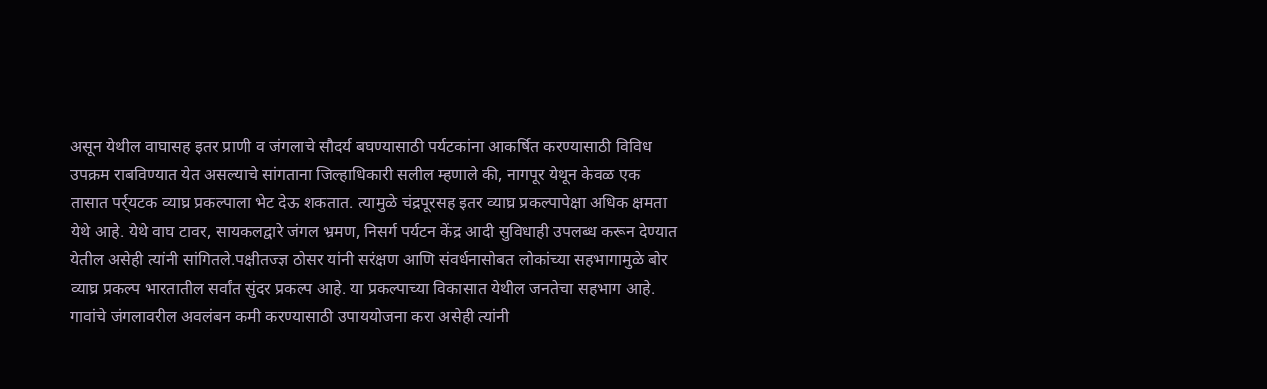असून येथील वाघासह इतर प्राणी व जंगलाचे सौदर्य बघण्यासाठी पर्यटकांना आकर्षित करण्यासाठी विविध उपक्रम राबविण्यात येत असल्याचे सांगताना जिल्हाधिकारी सलील म्हणाले की, नागपूर येथून केवळ एक तासात पर्र्यटक व्याघ्र प्रकल्पाला भेट देऊ शकतात. त्यामुळे चंद्रपूरसह इतर व्याघ्र प्रकल्पापेक्षा अधिक क्षमता येथे आहे. येथे वाघ टावर, सायकलद्वारे जंगल भ्रमण, निसर्ग पर्यटन केंद्र आदी सुविधाही उपलब्ध करून देण्यात येतील असेही त्यांनी सांगितले.पक्षीतज्ज्ञ ठोसर यांनी सरंक्षण आणि संवर्धनासोबत लोकांच्या सहभागामुळे बोर व्याघ्र प्रकल्प भारतातील सर्वांत सुंदर प्रकल्प आहे. या प्रकल्पाच्या विकासात येथील जनतेचा सहभाग आहे. गावांचे जंगलावरील अवलंबन कमी करण्यासाठी उपाययोजना करा असेही त्यांनी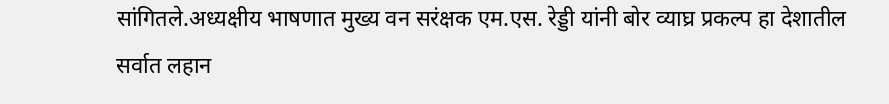सांगितले.अध्यक्षीय भाषणात मुख्य वन सरंक्षक एम.एस. रेड्डी यांनी बोर व्याघ्र प्रकल्प हा देशातील सर्वात लहान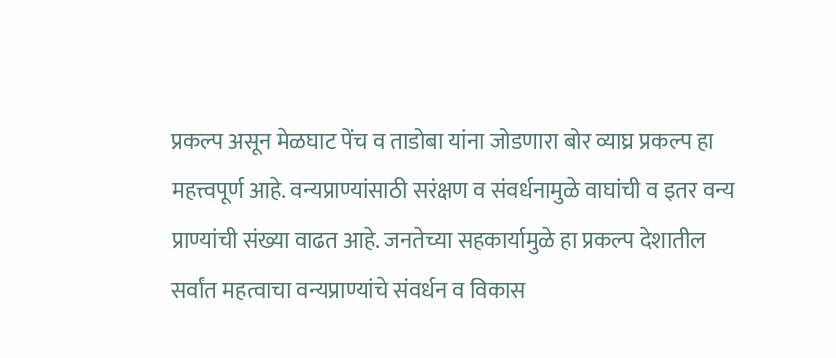प्रकल्प असून मेळघाट पेंच व ताडोबा यांना जोडणारा बोर व्याघ्र प्रकल्प हा महत्त्वपूर्ण आहे. वन्यप्राण्यांसाठी सरंक्षण व संवर्धनामुळे वाघांची व इतर वन्य प्राण्यांची संख्या वाढत आहे. जनतेच्या सहकार्यामुळे हा प्रकल्प देशातील सर्वांत महत्वाचा वन्यप्राण्यांचे संवर्धन व विकास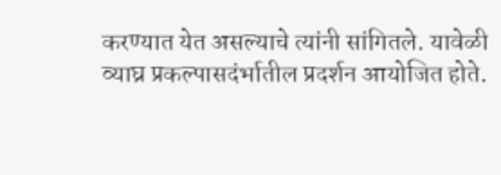करण्यात येत असल्याचे त्यांनी सांगितले. यावेळी व्याघ्र प्रकल्पासदंर्भातील प्रदर्शन आयोजित होते.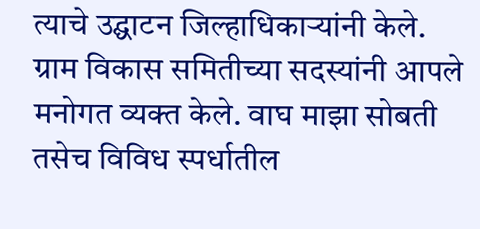त्याचे उद्घाटन जिल्हाधिकाऱ्यांनी केले. ग्राम विकास समितीच्या सदस्यांनी आपले मनोगत व्यक्त केले. वाघ माझा सोबती तसेच विविध स्पर्धातील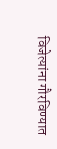विजेत्यांना गौरविण्यात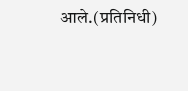आले.(प्रतिनिधी)